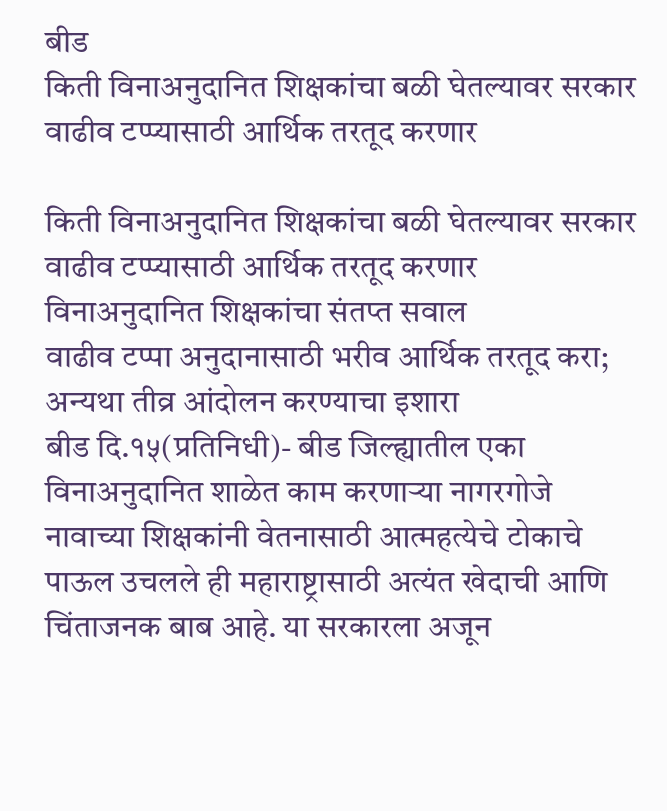बीड
किती विनाअनुदानित शिक्षकांचा बळी घेतल्यावर सरकार वाढीव टप्प्यासाठी आर्थिक तरतूद करणार

किती विनाअनुदानित शिक्षकांचा बळी घेतल्यावर सरकार वाढीव टप्प्यासाठी आर्थिक तरतूद करणार
विनाअनुदानित शिक्षकांचा संतप्त सवाल
वाढीव टप्पा अनुदानासाठी भरीव आर्थिक तरतूद करा; अन्यथा तीव्र आंदोलन करण्याचा इशारा
बीड दि.१५(प्रतिनिधी)- बीड जिल्ह्यातील एका विनाअनुदानित शाळेत काम करणाऱ्या नागरगोजे नावाच्या शिक्षकांनी वेतनासाठी आत्महत्येचे टोकाचे पाऊल उचलले ही महाराष्ट्रासाठी अत्यंत खेदाची आणि चिंताजनक बाब आहे. या सरकारला अजून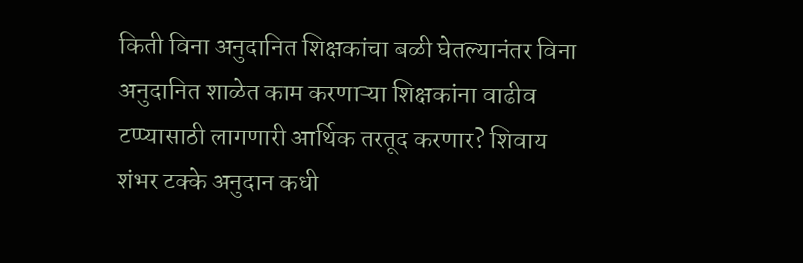किती विना अनुदानित शिक्षकांचा बळी घेतल्यानंतर विना अनुदानित शाळेत काम करणाऱ्या शिक्षकांना वाढीव टप्प्यासाठी लागणारी आर्थिक तरतूद करणार? शिवाय शंभर टक्के अनुदान कधी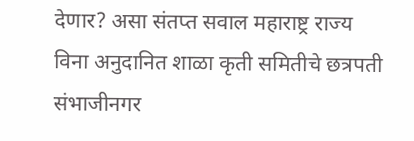देणार? असा संतप्त सवाल महाराष्ट्र राज्य विना अनुदानित शाळा कृती समितीचे छत्रपती संभाजीनगर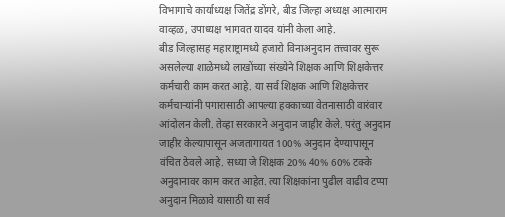विभागाचे कार्याध्यक्ष जितेंद्र डोंगरे, बीड जिल्हा अध्यक्ष आत्माराम वाव्हळ, उपाध्यक्ष भागवत यादव यांनी केला आहे.
बीड जिल्हासह महाराष्ट्रामध्ये हजारो विनाअनुदान तत्त्वावर सुरू असलेल्या शाळेमध्ये लाखोंच्या संख्येने शिक्षक आणि शिक्षकेत्तर कर्मचारी काम करत आहे. या सर्व शिक्षक आणि शिक्षकेत्तर कर्मचाऱ्यांनी पगारासाठी आपल्या हक्काच्या वेतनासाठी वारंवार आंदोलन केली. तेव्हा सरकारने अनुदान जाहीर केले. परंतु अनुदान जाहीर केल्यापासून अजतागायत 100% अनुदान देण्यापासून वंचित ठेवले आहे. सध्या जे शिक्षक 20% 40% 60% टक्के अनुदानावर काम करत आहेत. त्या शिक्षकांना पुढील वाढीव टप्पा अनुदान मिळावे यासाठी या सर्व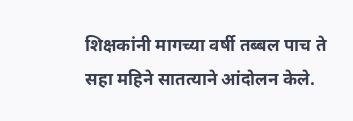शिक्षकांनी मागच्या वर्षी तब्बल पाच ते सहा महिने सातत्याने आंदोलन केले.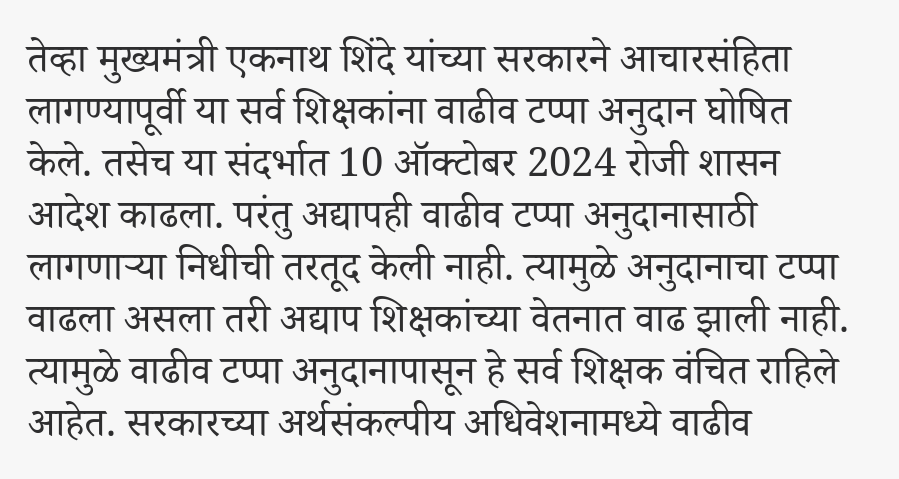तेव्हा मुख्यमंत्री एकनाथ शिंदे यांच्या सरकारने आचारसंहिता लागण्यापूर्वी या सर्व शिक्षकांना वाढीव टप्पा अनुदान घोषित केले. तसेच या संदर्भात 10 ऑक्टोबर 2024 रोजी शासन आदेश काढला. परंतु अद्यापही वाढीव टप्पा अनुदानासाठी लागणाऱ्या निधीची तरतूद केली नाही. त्यामुळे अनुदानाचा टप्पा वाढला असला तरी अद्याप शिक्षकांच्या वेतनात वाढ झाली नाही. त्यामुळे वाढीव टप्पा अनुदानापासून हे सर्व शिक्षक वंचित राहिले आहेत. सरकारच्या अर्थसंकल्पीय अधिवेशनामध्ये वाढीव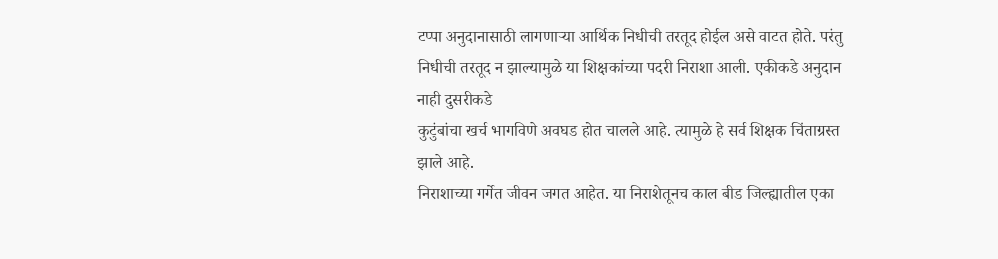टप्पा अनुदानासाठी लागणाऱ्या आर्थिक निधीची तरतूद होईल असे वाटत होते. परंतु निधीची तरतूद न झाल्यामुळे या शिक्षकांच्या पदरी निराशा आली. एकीकडे अनुदान नाही दुसरीकडे
कुटुंबांचा खर्च भागविणे अवघड होत चालले आहे. त्यामुळे हे सर्व शिक्षक चिंताग्रस्त झाले आहे.
निराशाच्या गर्गेत जीवन जगत आहेत. या निराशेतूनच काल बीड जिल्ह्यातील एका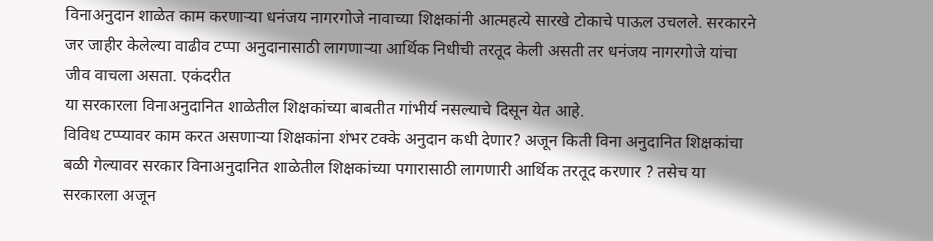विनाअनुदान शाळेत काम करणाऱ्या धनंजय नागरगोजे नावाच्या शिक्षकांनी आत्महत्ये सारखे टोकाचे पाऊल उचलले. सरकारने जर जाहीर केलेल्या वाढीव टप्पा अनुदानासाठी लागणाऱ्या आर्थिक निधीची तरतूद केली असती तर धनंजय नागरगोजे यांचा जीव वाचला असता. एकंदरीत
या सरकारला विनाअनुदानित शाळेतील शिक्षकांच्या बाबतीत गांभीर्य नसल्याचे दिसून येत आहे.
विविध टप्प्यावर काम करत असणाऱ्या शिक्षकांना शंभर टक्के अनुदान कधी देणार? अजून किती विना अनुदानित शिक्षकांचा बळी गेल्यावर सरकार विनाअनुदानित शाळेतील शिक्षकांच्या पगारासाठी लागणारी आर्थिक तरतूद करणार ? तसेच या सरकारला अजून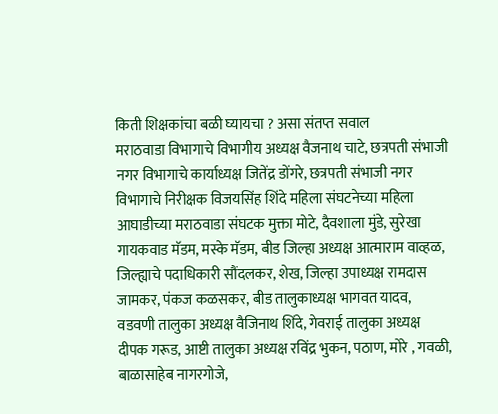किती शिक्षकांचा बळी घ्यायचा ? असा संतप्त सवाल
मराठवाडा विभागाचे विभागीय अध्यक्ष वैजनाथ चाटे, छत्रपती संभाजी नगर विभागाचे कार्याध्यक्ष जितेंद्र डोंगरे, छत्रपती संभाजी नगर विभागाचे निरीक्षक विजयसिंह शिंदे महिला संघटनेच्या महिला आघाडीच्या मराठवाडा संघटक मुक्ता मोटे, दैवशाला मुंडे, सुरेखा गायकवाड मॅडम, मस्के मॅडम, बीड जिल्हा अध्यक्ष आत्माराम वाव्हळ, जिल्ह्याचे पदाधिकारी सौंदलकर, शेख, जिल्हा उपाध्यक्ष रामदास जामकर, पंकज कळसकर, बीड तालुकाध्यक्ष भागवत यादव, वडवणी तालुका अध्यक्ष वैजिनाथ शिंदे, गेवराई तालुका अध्यक्ष दीपक गरूड, आष्टी तालुका अध्यक्ष रविंद्र भुकन, पठाण, मोरे , गवळी, बाळासाहेब नागरगोजे,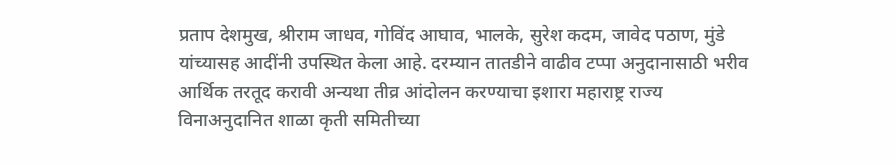प्रताप देशमुख, श्रीराम जाधव, गोविंद आघाव, भालके, सुरेश कदम, जावेद पठाण, मुंडे यांच्यासह आदींनी उपस्थित केला आहे. दरम्यान तातडीने वाढीव टप्पा अनुदानासाठी भरीव आर्थिक तरतूद करावी अन्यथा तीव्र आंदोलन करण्याचा इशारा महाराष्ट्र राज्य विनाअनुदानित शाळा कृती समितीच्या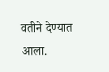वतीने देण्यात आला.